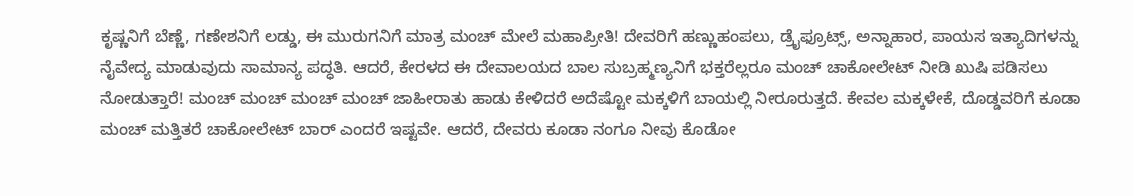ಕೃಷ್ಣನಿಗೆ ಬೆಣ್ಣೆ, ಗಣೇಶನಿಗೆ ಲಡ್ಡು, ಈ ಮುರುಗನಿಗೆ ಮಾತ್ರ ಮಂಚ್ ಮೇಲೆ ಮಹಾಪ್ರೀತಿ! ದೇವರಿಗೆ ಹಣ್ಣುಹಂಪಲು, ಡ್ರೈಫ್ರೂಟ್ಸ್, ಅನ್ನಾಹಾರ, ಪಾಯಸ ಇತ್ಯಾದಿಗಳನ್ನು ನೈವೇದ್ಯ ಮಾಡುವುದು ಸಾಮಾನ್ಯ ಪದ್ಧತಿ. ಆದರೆ, ಕೇರಳದ ಈ ದೇವಾಲಯದ ಬಾಲ ಸುಬ್ರಹ್ಮಣ್ಯನಿಗೆ ಭಕ್ತರೆಲ್ಲರೂ ಮಂಚ್ ಚಾಕೋಲೇಟ್ ನೀಡಿ ಖುಷಿ ಪಡಿಸಲು ನೋಡುತ್ತಾರೆ! ಮಂಚ್ ಮಂಚ್ ಮಂಚ್ ಮಂಚ್ ಜಾಹೀರಾತು ಹಾಡು ಕೇಳಿದರೆ ಅದೆಷ್ಟೋ ಮಕ್ಕಳಿಗೆ ಬಾಯಲ್ಲಿ ನೀರೂರುತ್ತದೆ. ಕೇವಲ ಮಕ್ಕಳೇಕೆ, ದೊಡ್ಡವರಿಗೆ ಕೂಡಾ ಮಂಚ್ ಮತ್ತಿತರೆ ಚಾಕೋಲೇಟ್ ಬಾರ್ ಎಂದರೆ ಇಷ್ಟವೇ. ಆದರೆ, ದೇವರು ಕೂಡಾ ನಂಗೂ ನೀವು ಕೊಡೋ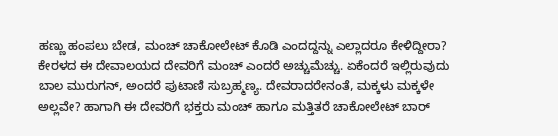ಹಣ್ಣು ಹಂಪಲು ಬೇಡ, ಮಂಚ್ ಚಾಕೋಲೇಟ್ ಕೊಡಿ ಎಂದದ್ದನ್ನು ಎಲ್ಲಾದರೂ ಕೇಳಿದ್ದೀರಾ? ಕೇರಳದ ಈ ದೇವಾಲಯದ ದೇವರಿಗೆ ಮಂಚ್ ಎಂದರೆ ಅಚ್ಚುಮೆಚ್ಚು. ಏಕೆಂದರೆ ಇಲ್ಲಿರುವುದು ಬಾಲ ಮುರುಗನ್, ಅಂದರೆ ಪುಟಾಣಿ ಸುಬ್ರಹ್ಮಣ್ಯ. ದೇವರಾದರೇನಂತೆ, ಮಕ್ಕಳು ಮಕ್ಕಳೇ ಅಲ್ಲವೇ? ಹಾಗಾಗಿ ಈ ದೇವರಿಗೆ ಭಕ್ತರು ಮಂಚ್ ಹಾಗೂ ಮತ್ತಿತರೆ ಚಾಕೋಲೇಟ್ ಬಾರ್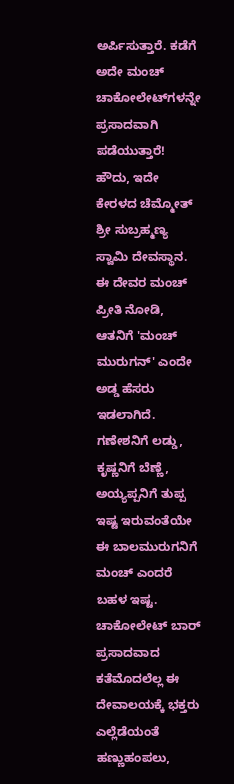ಅರ್ಪಿಸುತ್ತಾರೆ. ಕಡೆಗೆ ಅದೇ ಮಂಚ್ ಚಾಕೋಲೇ‌ಟ್‌ಗಳನ್ನೇ ಪ್ರಸಾದವಾಗಿ ಪಡೆಯುತ್ತಾರೆ! ಹೌದು, ಇದೇ ಕೇರಳದ ಚೆಮ್ಮೋತ್ ಶ್ರೀ ಸುಬ್ರಹ್ಮಣ್ಯ ಸ್ವಾಮಿ ದೇವಸ್ಥಾನ. ಈ ದೇವರ ಮಂಚ್ ಪ್ರೀತಿ ನೋಡಿ, ಆತನಿಗೆ 'ಮಂಚ್ ಮುರುಗನ್' ಎಂದೇ ಅಡ್ಡ ಹೆಸರು ಇಡಲಾಗಿದೆ. ಗಣೇಶನಿಗೆ ಲಡ್ಡು, ಕೃಷ್ಣನಿಗೆ ಬೆಣ್ಣೆ, ಅಯ್ಯಪ್ಪನಿಗೆ ತುಪ್ಪ ಇಷ್ಟ ಇರುವಂತೆಯೇ ಈ ಬಾಲಮುರುಗನಿಗೆ ಮಂಚ್ ಎಂದರೆ ಬಹಳ ಇಷ್ಟ. ಚಾಕೋಲೇಟ್ ಬಾರ್ ಪ್ರಸಾದವಾದ ಕತೆಮೊದಲೆಲ್ಲ ಈ ದೇವಾಲಯಕ್ಕೆ ಭಕ್ತರು ಎಲ್ಲೆಡೆಯಂತೆ ಹಣ್ಣುಹಂಪಲು,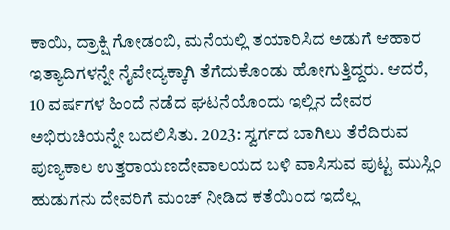ಕಾಯಿ, ದ್ರಾಕ್ಷಿ ಗೋಡಂಬಿ, ಮನೆಯಲ್ಲಿ ತಯಾರಿಸಿದ ಅಡುಗೆ ಆಹಾರ ಇತ್ಯಾದಿಗಳನ್ನೇ ನೈವೇದ್ಯಕ್ಕಾಗಿ ತೆಗೆದುಕೊಂಡು ಹೋಗುತ್ತಿದ್ದರು. ಆದರೆ, 10 ವರ್ಷಗಳ ಹಿಂದೆ ನಡೆದ ಘಟನೆಯೊಂದು ಇಲ್ಲಿನ ದೇವರ ಅಭಿರುಚಿಯನ್ನೇ ಬದಲಿಸಿತು. 2023: ಸ್ವರ್ಗದ ಬಾಗಿಲು ತೆರೆದಿರುವ ಪುಣ್ಯಕಾಲ ಉತ್ತರಾಯಣದೇವಾಲಯದ ಬಳಿ ವಾಸಿಸುವ ಪುಟ್ಟ ಮುಸ್ಲಿಂ ಹುಡುಗನು ದೇವರಿಗೆ ಮಂಚ್ ನೀಡಿದ ಕತೆಯಿಂದ ಇದೆಲ್ಲ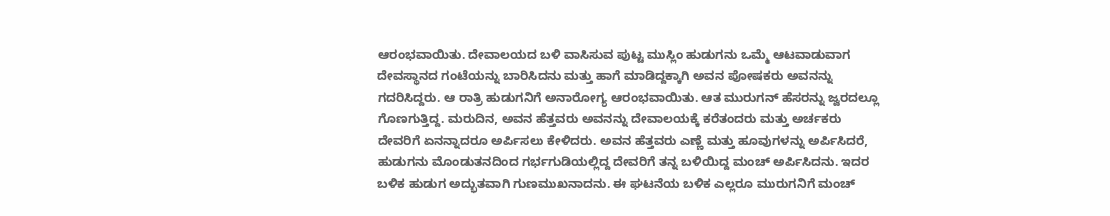ಆರಂಭವಾಯಿತು. ದೇವಾಲಯದ ಬಳಿ ವಾಸಿಸುವ ಪುಟ್ಟ ಮುಸ್ಲಿಂ ಹುಡುಗನು ಒಮ್ಮೆ ಆಟವಾಡುವಾಗ ದೇವಸ್ಥಾನದ ಗಂಟೆಯನ್ನು ಬಾರಿಸಿದನು ಮತ್ತು ಹಾಗೆ ಮಾಡಿದ್ದಕ್ಕಾಗಿ ಅವನ ಪೋಷಕರು ಅವನನ್ನು ಗದರಿಸಿದ್ದರು. ಆ ರಾತ್ರಿ ಹುಡುಗನಿಗೆ ಅನಾರೋಗ್ಯ ಆರಂಭವಾಯಿತು. ಆತ ಮುರುಗನ್ ಹೆಸರನ್ನು ಜ್ವರದಲ್ಲೂ ಗೊಣಗುತ್ತಿದ್ದ. ಮರುದಿನ, ಅವನ ಹೆತ್ತವರು ಅವನನ್ನು ದೇವಾಲಯಕ್ಕೆ ಕರೆತಂದರು ಮತ್ತು ಅರ್ಚಕರು ದೇವರಿಗೆ ಏನನ್ನಾದರೂ ಅರ್ಪಿಸಲು ಕೇಳಿದರು. ಅವನ ಹೆತ್ತವರು ಎಣ್ಣೆ ಮತ್ತು ಹೂವುಗಳನ್ನು ಅರ್ಪಿಸಿದರೆ, ಹುಡುಗನು ಮೊಂಡುತನದಿಂದ ಗರ್ಭಗುಡಿಯಲ್ಲಿದ್ದ ದೇವರಿಗೆ ತನ್ನ ಬಳಿಯಿದ್ದ ಮಂಚ್ ಅರ್ಪಿಸಿದನು. ಇದರ ಬಳಿಕ ಹುಡುಗ ಅದ್ಭುತವಾಗಿ ಗುಣಮುಖನಾದನು. ಈ ಘಟನೆಯ ಬಳಿಕ ಎಲ್ಲರೂ ಮುರುಗನಿಗೆ ಮಂಚ್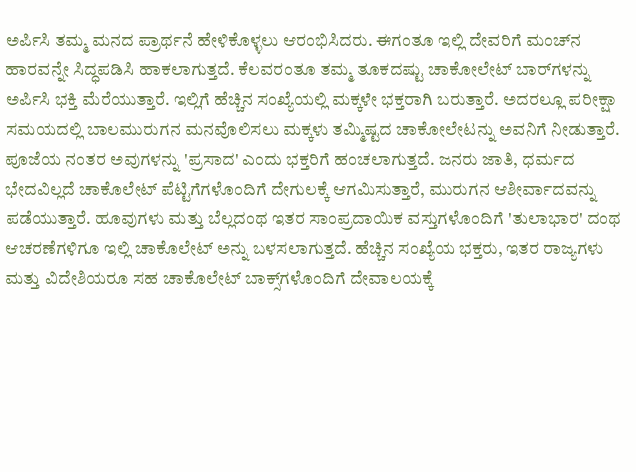ಅರ್ಪಿಸಿ ತಮ್ಮ ಮನದ ಪ್ರಾರ್ಥನೆ ಹೇಳಿಕೊಳ್ಳಲು ಆರಂಭಿಸಿದರು. ಈಗಂತೂ ಇಲ್ಲಿ ದೇವರಿಗೆ ಮಂಚ್‌ನ ಹಾರವನ್ನೇ ಸಿದ್ಧಪಡಿಸಿ ಹಾಕಲಾಗುತ್ತದೆ. ಕೆಲವರಂತೂ ತಮ್ಮ ತೂಕದಷ್ಟು ಚಾಕೋಲೇಟ್ ಬಾರ್‌ಗಳನ್ನು ಅರ್ಪಿಸಿ ಭಕ್ತಿ ಮೆರೆಯುತ್ತಾರೆ. ಇಲ್ಲಿಗೆ ಹೆಚ್ಚಿನ ಸಂಖ್ಯೆಯಲ್ಲಿ ಮಕ್ಕಳೇ ಭಕ್ತರಾಗಿ ಬರುತ್ತಾರೆ. ಅದರಲ್ಲೂ ಪರೀಕ್ಷಾ ಸಮಯದಲ್ಲಿ ಬಾಲಮುರುಗನ ಮನವೊಲಿಸಲು ಮಕ್ಕಳು ತಮ್ಮಿಷ್ಟದ ಚಾಕೋಲೇಟನ್ನು ಅವನಿಗೆ ನೀಡುತ್ತಾರೆ. ಪೂಜೆಯ ನಂತರ ಅವುಗಳನ್ನು 'ಪ್ರಸಾದ' ಎಂದು ಭಕ್ತರಿಗೆ ಹಂಚಲಾಗುತ್ತದೆ. ಜನರು ಜಾತಿ, ಧರ್ಮದ ಭೇದವಿಲ್ಲದೆ ಚಾಕೊಲೇಟ್ ಪೆಟ್ಟಿಗೆಗಳೊಂದಿಗೆ ದೇಗುಲಕ್ಕೆ ಆಗಮಿಸುತ್ತಾರೆ, ಮುರುಗನ ಆಶೀರ್ವಾದವನ್ನು ಪಡೆಯುತ್ತಾರೆ. ಹೂವುಗಳು ಮತ್ತು ಬೆಲ್ಲದಂಥ ಇತರ ಸಾಂಪ್ರದಾಯಿಕ ವಸ್ತುಗಳೊಂದಿಗೆ 'ತುಲಾಭಾರ' ದಂಥ ಆಚರಣೆಗಳಿಗೂ ಇಲ್ಲಿ ಚಾಕೊಲೇಟ್ ಅನ್ನು ಬಳಸಲಾಗುತ್ತದೆ. ಹೆಚ್ಚಿನ ಸಂಖ್ಯೆಯ ಭಕ್ತರು, ಇತರ ರಾಜ್ಯಗಳು ಮತ್ತು ವಿದೇಶಿಯರೂ ಸಹ ಚಾಕೊಲೇಟ್ ಬಾಕ್ಸ್‌ಗಳೊಂದಿಗೆ ದೇವಾಲಯಕ್ಕೆ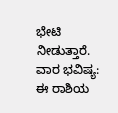ಭೇಟಿ ನೀಡುತ್ತಾರೆ. ವಾರ ಭವಿಷ್ಯ: ಈ ರಾಶಿಯ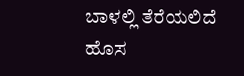ಬಾಳಲ್ಲಿ ತೆರೆಯಲಿದೆ ಹೊಸ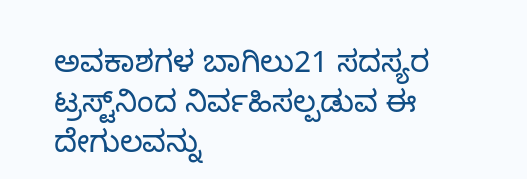ಅವಕಾಶಗಳ ಬಾಗಿಲು21 ಸದಸ್ಯರ ಟ್ರಸ್ಟ್‌ನಿಂದ ನಿರ್ವಹಿಸಲ್ಪಡುವ ಈ ದೇಗುಲವನ್ನು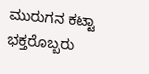ಮುರುಗನ ಕಟ್ಟಾ ಭಕ್ತರೊಬ್ಬರು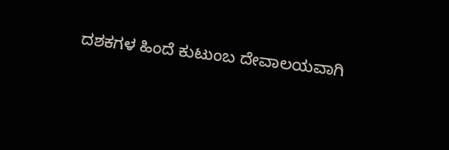ದಶಕಗಳ ಹಿಂದೆ ಕುಟುಂಬ ದೇವಾಲಯವಾಗಿ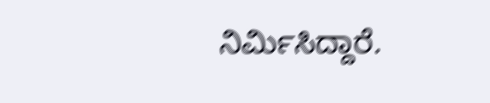ನಿರ್ಮಿಸಿದ್ದಾರೆ.